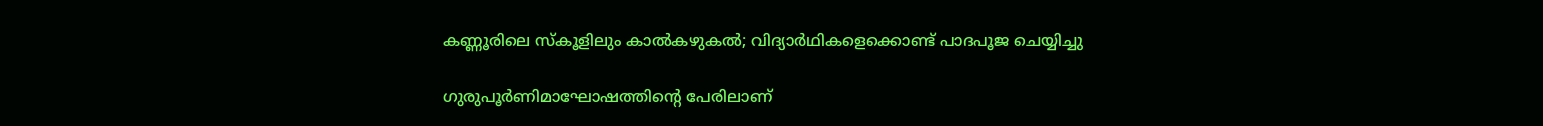കണ്ണൂരിലെ സ്കൂളിലും കാൽകഴുകൽ; വിദ്യാർഥികളെക്കൊണ്ട് പാദപൂജ ചെയ്യിച്ചു

ഗുരുപൂർണിമാഘോഷത്തിന്‍റെ പേരിലാണ്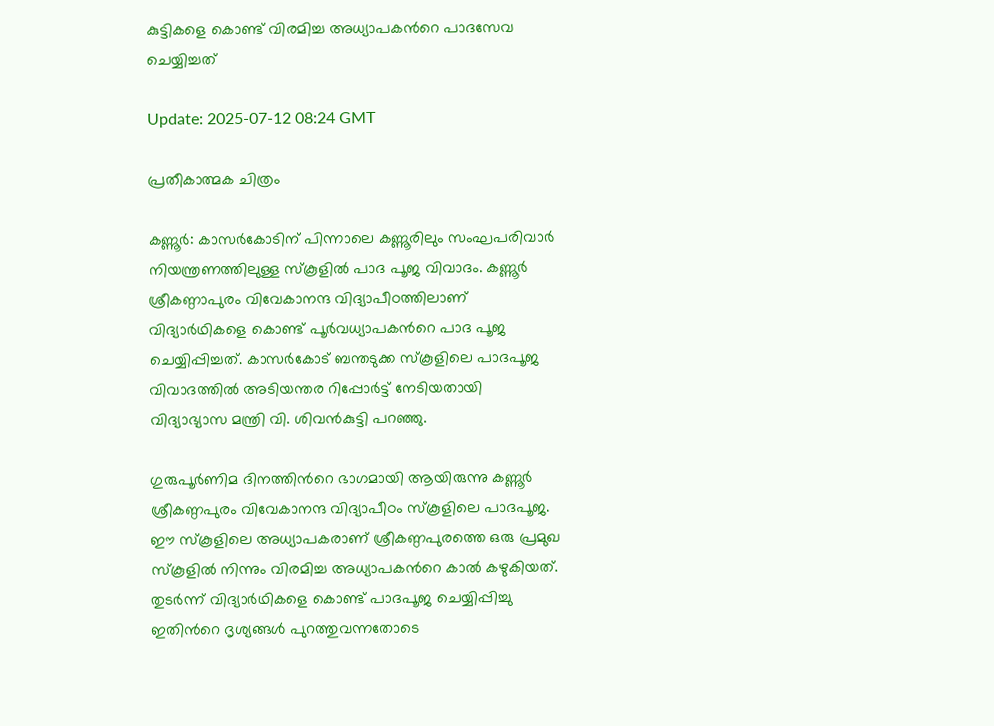കുട്ടികളെ കൊണ്ട് വിരമിച്ച അധ്യാപകന്‍റെ പാദസേവ ചെയ്യിച്ചത്

Update: 2025-07-12 08:24 GMT

പ്രതീകാത്മക ചിത്രം

കണ്ണൂര്‍: കാസർകോടിന് പിന്നാലെ കണ്ണൂരിലും സംഘപരിവാർ നിയന്ത്രണത്തിലുള്ള സ്കൂളിൽ പാദ പൂജ വിവാദം. കണ്ണൂർ ശ്രീകണ്ഠാപുരം വിവേകാനന്ദ വിദ്യാപീഠത്തിലാണ് വിദ്യാർഥികളെ കൊണ്ട് പൂർവധ്യാപകന്‍റെ പാദ പൂജ ചെയ്യിപ്പിച്ചത്. കാസർകോട് ബന്തടുക്ക സ്കൂളിലെ പാദപൂജ വിവാദത്തിൽ അടിയന്തര റിപ്പോർട്ട് നേടിയതായി വിദ്യാഭ്യാസ മന്ത്രി വി. ശിവൻകുട്ടി പറഞ്ഞു.

ഗുരുപൂർണിമ ദിനത്തിന്‍റെ ഭാഗമായി ആയിരുന്നു കണ്ണൂർ ശ്രീകണ്ഠപുരം വിവേകാനന്ദ വിദ്യാപീഠം സ്കൂളിലെ പാദപൂജ. ഈ സ്കൂളിലെ അധ്യാപകരാണ് ശ്രീകണ്ഠപുരത്തെ ഒരു പ്രമുഖ സ്കൂളിൽ നിന്നും വിരമിച്ച അധ്യാപകന്‍റെ കാൽ കഴുകിയത്. തുടർന്ന് വിദ്യാർഥികളെ കൊണ്ട് പാദപൂജ ചെയ്യിപ്പിച്ചു ഇതിന്‍റെ ദൃശ്യങ്ങൾ പുറത്തുവന്നതോടെ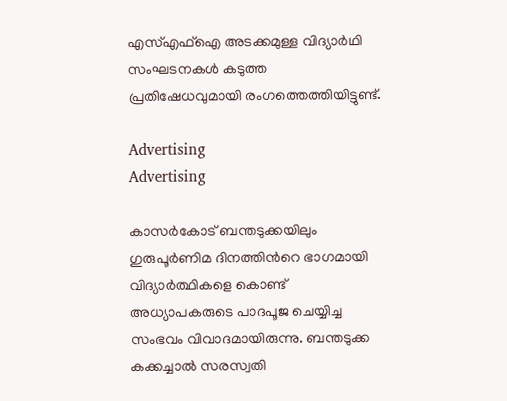എസ്എഫ്ഐ അടക്കമുള്ള വിദ്യാർഥി സംഘടനകൾ കടുത്ത പ്രതിഷേധവുമായി രംഗത്തെത്തിയിട്ടുണ്ട്.

Advertising
Advertising

കാസർകോട് ബന്തടുക്കയിലും ഗുരുപൂർണിമ ദിനത്തിന്‍റെ ഭാഗമായി വിദ്യാർത്ഥികളെ കൊണ്ട് അധ്യാപകരുടെ പാദപൂജ ചെയ്യിച്ച സംഭവം വിവാദമായിരുന്നു. ബന്തടുക്ക കക്കച്ചാൽ സരസ്വതി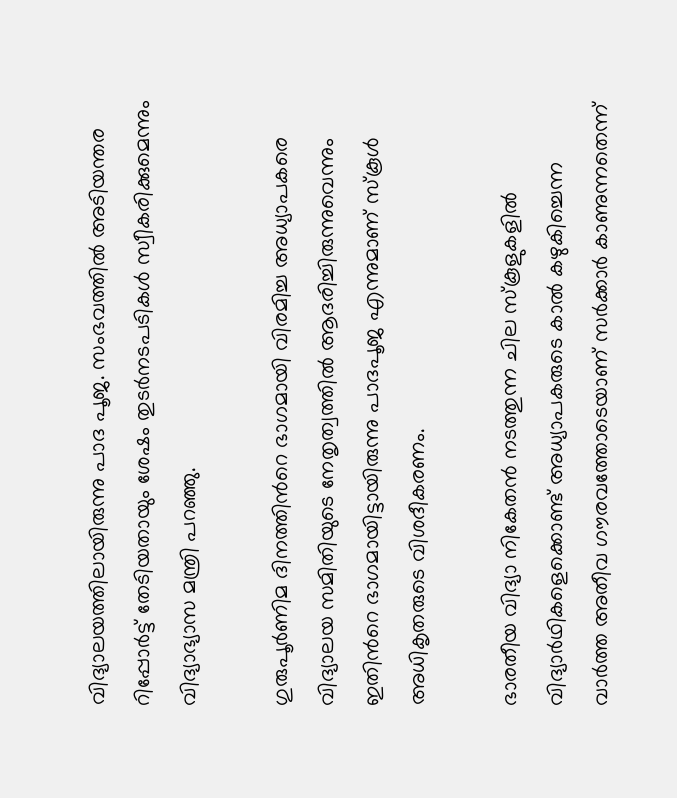വിദ്യാലയത്തിലായിരുന്നു പാദ പൂജ. സംഭവത്തിൽ അടിയന്തര റിപ്പോർട്ട് തേടിയതായും ശേഷം തുടർനടപടികൾ സ്വീകരിക്കുമെന്നും വിദ്യാഭ്യാസ മന്ത്രി പറഞ്ഞു.

ഗുരുപൂർണിമ ദിനത്തിന്‍റെ ഭാഗമായി വിരമിച്ച അധ്യാപകരെ വിദ്യാലയ സമിതിയുടെ നേതൃത്വത്തിൽ ആദരിച്ചിരുന്നുവെന്നും ഇതിന്‍റെ ഭാഗമായിട്ടായിരുന്നു പാദപൂജ എന്നുമാണ് സ്കൂൾ അധികൃതരുടെ വിശദീകരണം.

ഭാരതീയ വിദ്യാ നികേതൻ നടത്തുന്ന ചില സ്കൂളുകളിൽ വിദ്യാർഥികളെക്കൊണ്ട് അധ്യാപകരുടെ കാൽ കഴുകിച്ചെന്ന വാർത്ത അതീവ ഗൗരവത്തോടെയാണ് സർക്കാർ കാണുന്നതെന്ന്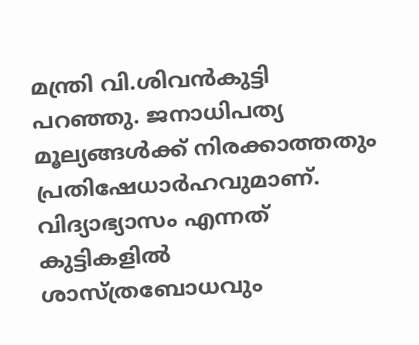മന്ത്രി വി.ശിവൻകുട്ടി പറഞ്ഞു. ജനാധിപത്യ മൂല്യങ്ങൾക്ക് നിരക്കാത്തതും പ്രതിഷേധാർഹവുമാണ്. വിദ്യാഭ്യാസം എന്നത് കുട്ടികളിൽ ശാസ്ത്രബോധവും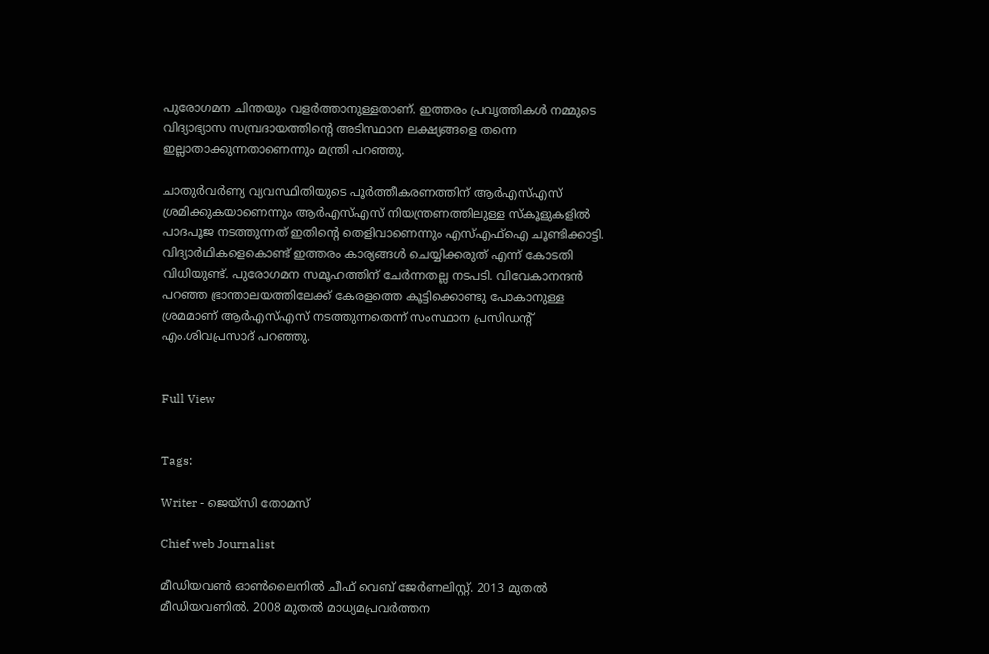പുരോഗമന ചിന്തയും വളർത്താനുള്ളതാണ്. ഇത്തരം പ്രവൃത്തികൾ നമ്മുടെ വിദ്യാഭ്യാസ സമ്പ്രദായത്തിന്‍റെ അടിസ്ഥാന ലക്ഷ്യങ്ങളെ തന്നെ ഇല്ലാതാക്കുന്നതാണെന്നും മന്ത്രി പറഞ്ഞു.

ചാതുർവർണ്യ വ്യവസ്ഥിതിയുടെ പൂർത്തീകരണത്തിന് ആർഎസ്എസ് ശ്രമിക്കുകയാണെന്നും ആർഎസ്എസ് നിയന്ത്രണത്തിലുള്ള സ്‌കൂളുകളിൽ പാദപൂജ നടത്തുന്നത് ഇതിന്‍റെ തെളിവാണെന്നും എസ്എഫ്ഐ ചൂണ്ടിക്കാട്ടി. വിദ്യാർഥികളെകൊണ്ട് ഇത്തരം കാര്യങ്ങൾ ചെയ്യിക്കരുത് എന്ന് കോടതി വിധിയുണ്ട്. പുരോഗമന സമൂഹത്തിന് ചേർന്നതല്ല നടപടി. വിവേകാനന്ദൻ പറഞ്ഞ ഭ്രാന്താലയത്തിലേക്ക് കേരളത്തെ കൂട്ടിക്കൊണ്ടു പോകാനുള്ള ശ്രമമാണ് ആർഎസ്എസ് നടത്തുന്നതെന്ന് സംസ്ഥാന പ്രസിഡന്‍റ് എം.ശിവപ്രസാദ് പറഞ്ഞു.


Full View


Tags:

Writer - ജെയ്സി തോമസ്

Chief web Journalist

മീഡിയവൺ ഓൺലൈനിൽ ചീഫ് വെബ് ജേർണലിസ്റ്റ്. 2013 മുതൽ മീഡിയവണിൽ. 2008 മുതൽ മാധ്യമപ്രവർത്തന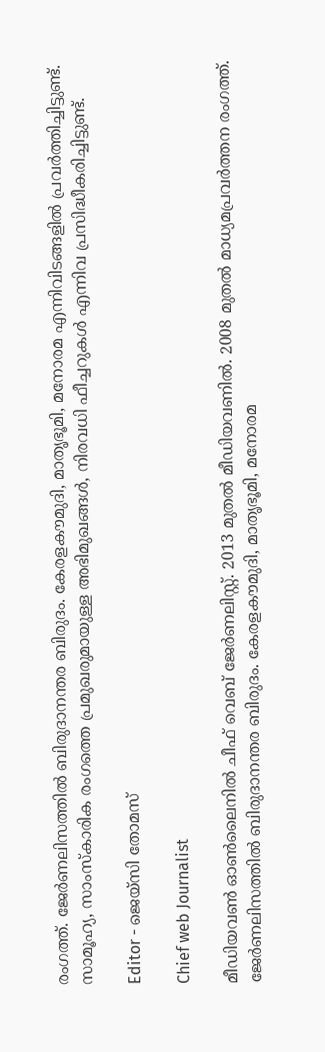രംഗത്ത്. ജേർണലിസത്തിൽ ബിരുദാനന്തര ബിരുദം. കേരളകൗമുദി, മാതൃഭൂമി, മനോരമ എന്നിവിടങ്ങളിൽ പ്രവർത്തിച്ചിട്ടുണ്ട്. സാമൂഹ്യ, സാംസ്‌കാരിക രംഗത്തെ പ്രമുഖരുമായുള്ള അഭിമുഖങ്ങൾ, നിരവധി ഫീച്ചറുകൾ എന്നിവ പ്രസിദ്ധീകരിച്ചിട്ടുണ്ട്.

Editor - ജെയ്സി തോമസ്

Chief web Journalist

മീഡിയവൺ ഓൺലൈനിൽ ചീഫ് വെബ് ജേർണലിസ്റ്റ്. 2013 മുതൽ മീഡിയവണിൽ. 2008 മുതൽ മാധ്യമപ്രവർത്തന രംഗത്ത്. ജേർണലിസത്തിൽ ബിരുദാനന്തര ബിരുദം. കേരളകൗമുദി, മാതൃഭൂമി, മനോരമ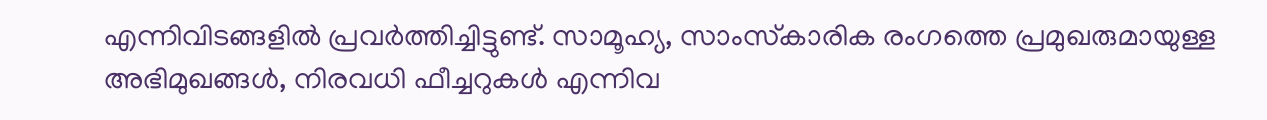എന്നിവിടങ്ങളിൽ പ്രവർത്തിച്ചിട്ടുണ്ട്. സാമൂഹ്യ, സാംസ്‌കാരിക രംഗത്തെ പ്രമുഖരുമായുള്ള അഭിമുഖങ്ങൾ, നിരവധി ഫീച്ചറുകൾ എന്നിവ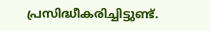പ്രസിദ്ധീകരിച്ചിട്ടുണ്ട്.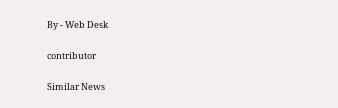By - Web Desk

contributor

Similar News